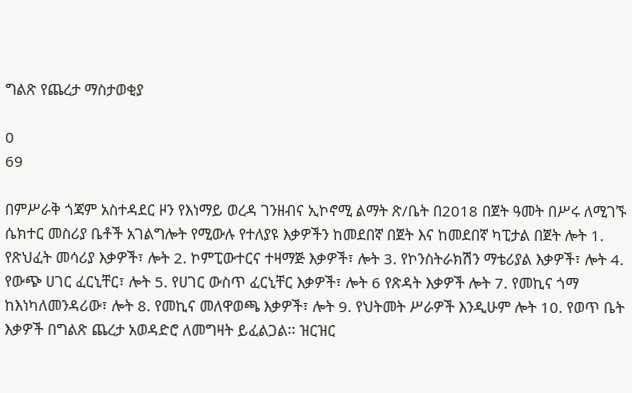ግልጽ የጨረታ ማስታወቂያ

0
69

በምሥራቅ ጎጃም አስተዳደር ዞን የእነማይ ወረዳ ገንዘብና ኢኮኖሚ ልማት ጽ/ቤት በ2018 በጀት ዓመት በሥሩ ለሚገኙ ሴክተር መስሪያ ቤቶች አገልግሎት የሚውሉ የተለያዩ እቃዎችን ከመደበኛ በጀት እና ከመደበኛ ካፒታል በጀት ሎት 1. የጽህፈት መሳሪያ እቃዎች፣ ሎት 2. ኮምፒውተርና ተዛማጅ እቃዎች፣ ሎት 3. የኮንስትራክሽን ማቴሪያል እቃዎች፣ ሎት 4. የውጭ ሀገር ፈርኒቸር፣ ሎት 5. የሀገር ውስጥ ፈርኒቸር እቃዎች፣ ሎት 6 የጽዳት እቃዎች ሎት 7. የመኪና ጎማ ከእነካለመንዳሪው፣ ሎት 8. የመኪና መለዋወጫ እቃዎች፣ ሎት 9. የህትመት ሥራዎች እንዲሁም ሎት 10. የወጥ ቤት እቃዎች በግልጽ ጨረታ አወዳድሮ ለመግዛት ይፈልጋል፡፡ ዝርዝር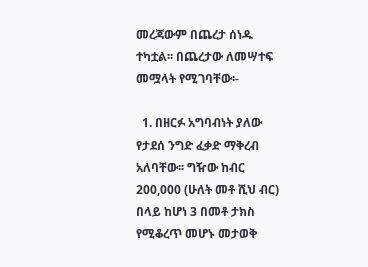መረጃውም በጨረታ ሰነዱ ተካቷል፡፡ በጨረታው ለመሣተፍ መሟላት የሚገባቸው፡-

  1. በዘርፉ አግባብነት ያለው የታደሰ ንግድ ፈቃድ ማቅረብ አለባቸው፡፡ ግዥው ከብር 200,000 (ሁለት መቶ ሺህ ብር) በላይ ከሆነ 3 በመቶ ታክስ የሚቆረጥ መሆኑ መታወቅ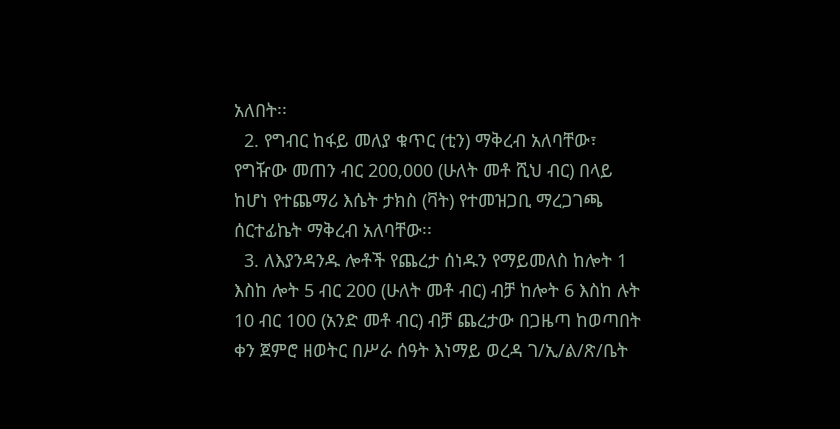አለበት፡፡
  2. የግብር ከፋይ መለያ ቁጥር (ቲን) ማቅረብ አለባቸው፣ የግዥው መጠን ብር 200,000 (ሁለት መቶ ሺህ ብር) በላይ ከሆነ የተጨማሪ እሴት ታክስ (ቫት) የተመዝጋቢ ማረጋገጫ ሰርተፊኬት ማቅረብ አለባቸው፡፡
  3. ለእያንዳንዱ ሎቶች የጨረታ ሰነዱን የማይመለስ ከሎት 1 እስከ ሎት 5 ብር 200 (ሁለት መቶ ብር) ብቻ ከሎት 6 እስከ ሉት 10 ብር 100 (አንድ መቶ ብር) ብቻ ጨረታው በጋዜጣ ከወጣበት ቀን ጀምሮ ዘወትር በሥራ ሰዓት እነማይ ወረዳ ገ/ኢ/ል/ጽ/ቤት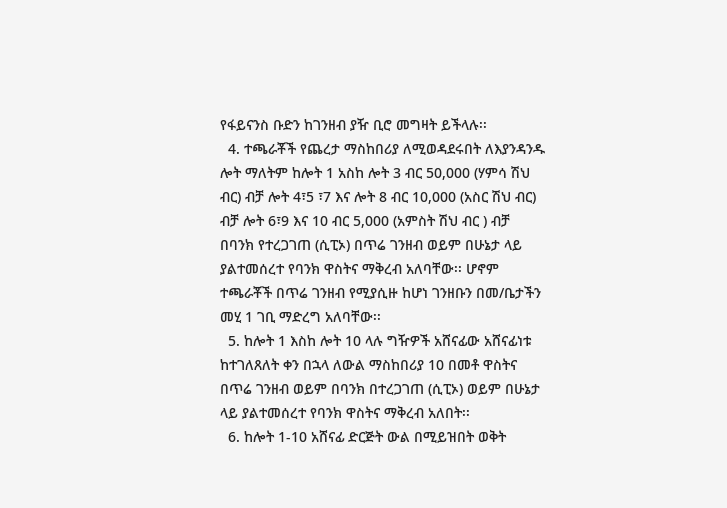የፋይናንስ ቡድን ከገንዘብ ያዥ ቢሮ መግዛት ይችላሉ፡፡
  4. ተጫራቾች የጨረታ ማስከበሪያ ለሚወዳደሩበት ለእያንዳንዱ ሎት ማለትም ከሎት 1 አስከ ሎት 3 ብር 50,000 (ሃምሳ ሽህ ብር) ብቻ ሎት 4፣5 ፣7 እና ሎት 8 ብር 10,000 (አስር ሽህ ብር) ብቻ ሎት 6፣9 እና 10 ብር 5,000 (አምስት ሽህ ብር ) ብቻ በባንክ የተረጋገጠ (ሲፒኦ) በጥሬ ገንዘብ ወይም በሁኔታ ላይ ያልተመሰረተ የባንክ ዋስትና ማቅረብ አለባቸው፡፡ ሆኖም ተጫራቾች በጥሬ ገንዘብ የሚያሲዙ ከሆነ ገንዘቡን በመ/ቤታችን መሂ 1 ገቢ ማድረግ አለባቸው፡፡
  5. ከሎት 1 እስከ ሎት 10 ላሉ ግዥዎች አሸናፊው አሸናፊነቱ ከተገለጸለት ቀን በኋላ ለውል ማስከበሪያ 10 በመቶ ዋስትና በጥሬ ገንዘብ ወይም በባንክ በተረጋገጠ (ሲፒኦ) ወይም በሁኔታ ላይ ያልተመሰረተ የባንክ ዋስትና ማቅረብ አለበት፡፡
  6. ከሎት 1-10 አሸናፊ ድርጅት ውል በሚይዝበት ወቅት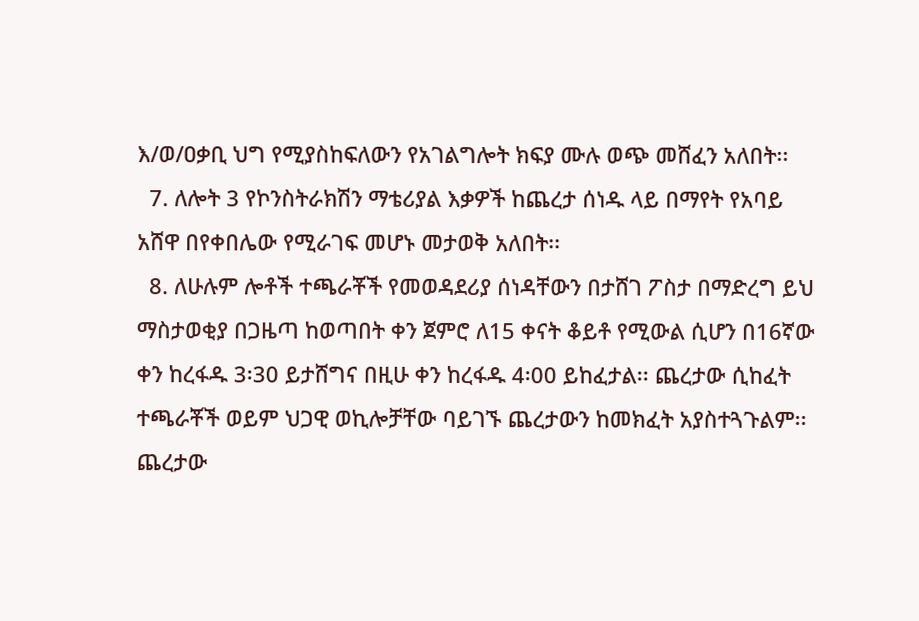እ/ወ/ዐቃቢ ህግ የሚያስከፍለውን የአገልግሎት ክፍያ ሙሉ ወጭ መሸፈን አለበት፡፡
  7. ለሎት 3 የኮንስትራክሽን ማቴሪያል እቃዎች ከጨረታ ሰነዱ ላይ በማየት የአባይ አሸዋ በየቀበሌው የሚራገፍ መሆኑ መታወቅ አለበት፡፡
  8. ለሁሉም ሎቶች ተጫራቾች የመወዳደሪያ ሰነዳቸውን በታሸገ ፖስታ በማድረግ ይህ ማስታወቂያ በጋዜጣ ከወጣበት ቀን ጀምሮ ለ15 ቀናት ቆይቶ የሚውል ሲሆን በ16ኛው ቀን ከረፋዱ 3፡30 ይታሸግና በዚሁ ቀን ከረፋዱ 4፡00 ይከፈታል፡፡ ጨረታው ሲከፈት ተጫራቾች ወይም ህጋዊ ወኪሎቻቸው ባይገኙ ጨረታውን ከመክፈት አያስተጓጉልም፡፡ ጨረታው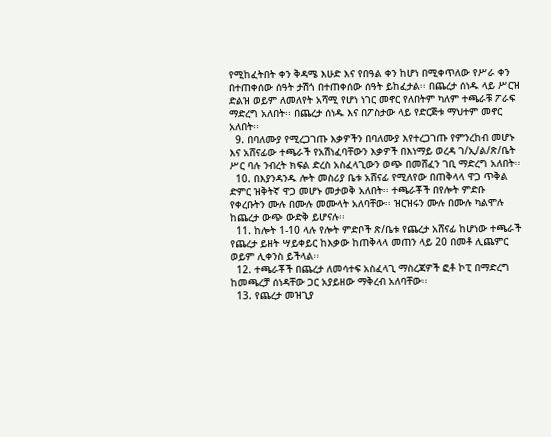የሚከፈትበት ቀን ቅዳሜ እሁድ እና የበዓል ቀን ከሆነ በሚቀጥለው የሥራ ቀን በተጠቀሰው ሰዓት ታሽጎ በተጠቀሰው ሰዓት ይከፈታል፡፡ በጨረታ ሰነዱ ላይ ሥርዝ ድልዝ ወይም ለመለየት አሻሚ የሆነ ነገር መኖር የለበትም ካለም ተጫራቹ ፖራፍ ማድረግ አለበት፡፡ በጨረታ ሰነዱ እና በፖስታው ላይ የድርጅቱ ማህተም መኖር አለበት፡፡
  9. በባለሙያ የሚረጋገጡ እቃዎችን በባለሙያ እየተረጋገጡ የምንረከብ መሆኑ እና አሸናፊው ተጫራች የአሽነፈባቸውን እቃዎች በእነማይ ወረዳ ገ/ኢ/ል/ጽ/ቤት ሥር ባሉ ንብረት ክፍል ድረስ አስፈላጊውን ወጭ በመሸፈን ገቢ ማድረግ አለበት፡፡
  10. በእያንዳንዱ ሎት መስሪያ ቤቱ አሸናፊ የሚለየው በጠቅላላ ዋጋ ጥቅል ድምር ዝቅትኛ ዋጋ መሆኑ መታወቅ አለበት፡፡ ተጫራቾች በየሎት ምድቡ የቀረቡትን ሙሉ በሙሉ መሙላት አለባቸው፡፡ ዝርዝሩን ሙሉ በሙሉ ካልሞሉ ከጨረታ ውጭ ውድቅ ይሆናሉ፡፡
  11. ከሎት 1-10 ላሉ የሎት ምድቦች ጽ/ቤቱ የጨረታ አሸናፊ ከሆነው ተጫራች የጨረታ ይዘት ሣይቀይር ከእቃው ከጠቅላላ መጠን ላይ 20 በመቶ ሊጨምር ወይም ሊቀንስ ይችላል፡፡
  12. ተጫራቾች በጨረታ ለመሳተፍ አስፈላጊ ማስረጃዎች ፎቶ ኮፒ በማድረግ ከመጫረቻ ሰነዳቸው ጋር አያይዘው ማቅረብ አለባቸው፡፡
  13. የጨረታ መዝጊያ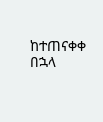ከተጠናቀቀ በኋላ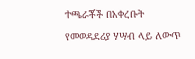ተጫራቾች በአቀረቡት የመወዳደሪያ ሃሣብ ላይ ለውጥ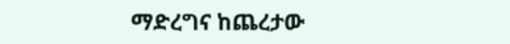ማድረግና ከጨረታው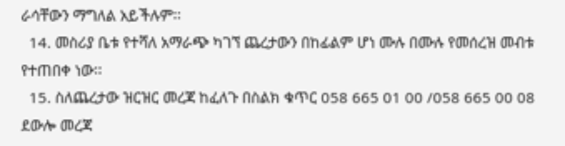ራሳቸውን ማግለል አይችሉም፡፡
  14. መስሪያ ቤቱ የተሻለ አማራጭ ካገኘ ጨረታውን በከፊልም ሆነ ሙሉ በሙሉ የመሰረዝ መብቱ የተጠበቀ ነው፡፡
  15. ስለጨረታው ዝርዝር መረጃ ከፈለጉ በስልክ ቁጥር 058 665 01 00 /058 665 00 08 ደውሎ መረጃ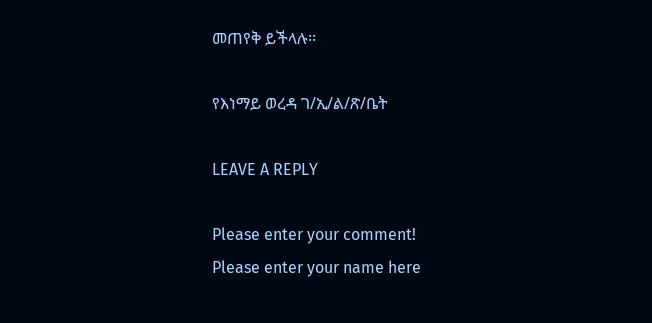መጠየቅ ይችላሉ፡፡

የእነማይ ወረዳ ገ/ኢ/ል/ጽ/ቤት

LEAVE A REPLY

Please enter your comment!
Please enter your name here